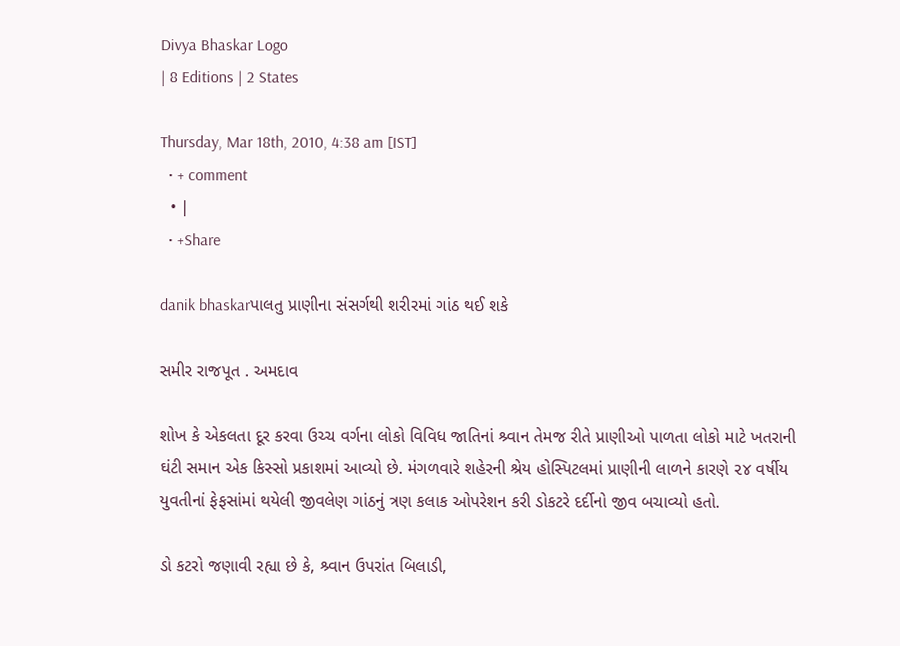Divya Bhaskar Logo
| 8 Editions | 2 States

Thursday, Mar 18th, 2010, 4:38 am [IST]
  • + comment
  • |
  • +Share

danik bhaskarપાલતુ પ્રાણીના સંસર્ગથી શરીરમાં ગાંઠ થઈ શકે

સમીર રાજપૂત . અમદાવ

શોખ કે એકલતા દૂર કરવા ઉચ્ચ વર્ગના લોકો વિવિધ જાતિનાં શ્ર્વાન તેમજ રીતે પ્રાણીઓ પાળતા લોકો માટે ખતરાની ઘંટી સમાન એક કિસ્સો પ્રકાશમાં આવ્યો છે. મંગળવારે શહેરની શ્રેય હોસ્પિટલમાં પ્રાણીની લાળને કારણે ૨૪ વર્ષીય યુવતીનાં ફેફસાંમાં થયેલી જીવલેણ ગાંઠનું ત્રણ કલાક ઓપરેશન કરી ડોકટરે દર્દીનો જીવ બચાવ્યો હતો.

ડો કટરો જણાવી રહ્યા છે કે, શ્ર્વાન ઉપરાંત બિલાડી,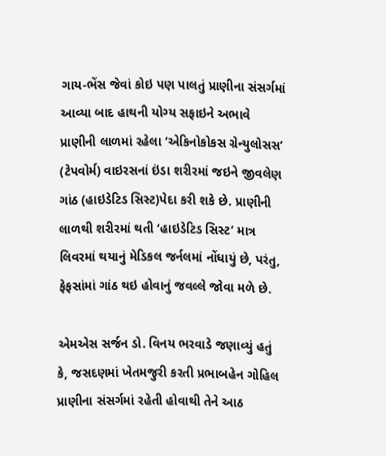ગાય-ભેંસ જેવાં કોઇ પણ પાલતું પ્રાણીના સંસર્ગમાં આવ્યા બાદ હાથની યોગ્ય સફાઇને અભાવે પ્રાણીની લાળમાં રહેલા ‘એકિનોકોકસ ગ્રેન્યુલોસસ’ (ટેપવોર્મ) વાઇરસનાં ઇંડા શરીરમાં જઇને જીવલેણ ગાંઠ (હાઇડેટિડ સિસ્ટ)પેદા કરી શકે છે. પ્રાણીની લાળથી શરીરમાં થતી ‘હાઇડેટિડ સિસ્ટ’ માત્ર લિવરમાં થયાનું મેડિકલ જર્નલમાં નોંધાયું છે, પરંતુ, ફેફસાંમાં ગાંઠ થઇ હોવાનું જવલ્લે જોવા મળે છે.

એમએસ સર્જન ડો. વિનય ભરવાડે જણાવ્યું હતું કે, જસદણમાં ખેતમજુરી કરતી પ્રભાબહેન ગોહિલ પ્રાણીના સંસર્ગમાં રહેતી હોવાથી તેને આઠ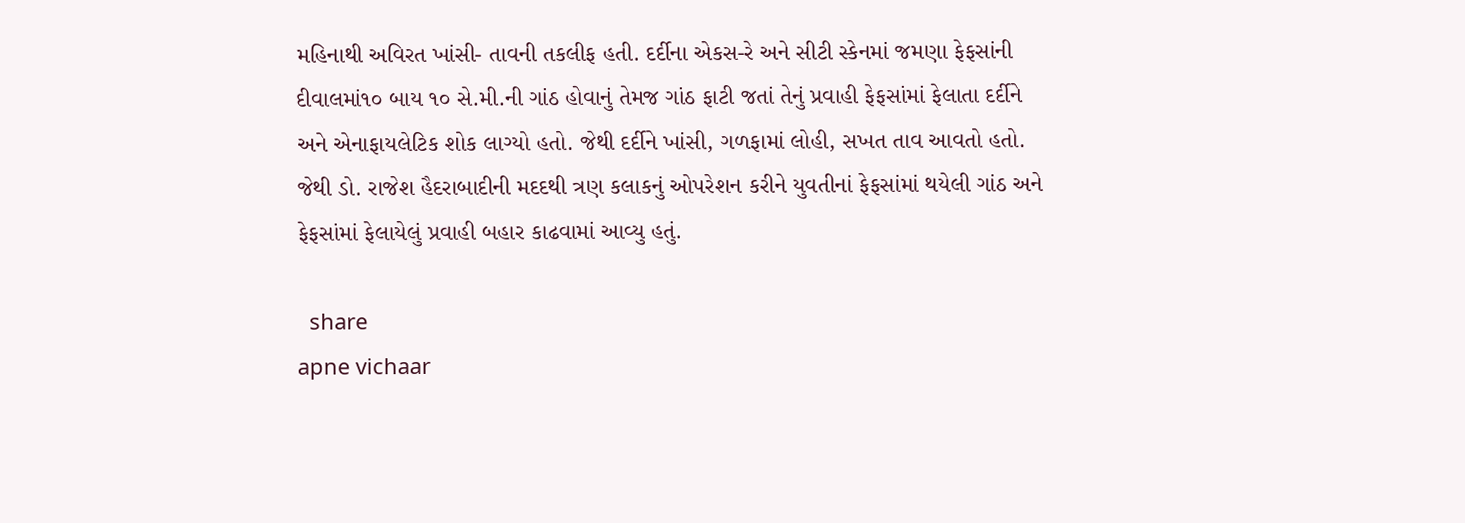મહિનાથી અવિરત ખાંસી- તાવની તકલીફ હતી. દર્દીના એકસ-રે અને સીટી સ્કેનમાં જમણા ફેફસાંની દીવાલમાં૧૦ બાય ૧૦ સે.મી.ની ગાંઠ હોવાનું તેમજ ગાંઠ ફાટી જતાં તેનું પ્રવાહી ફેફસાંમાં ફેલાતા દર્દીને અને એનાફાયલેટિક શોક લાગ્યો હતો. જેથી દર્દીને ખાંસી, ગળફામાં લોહી, સખત તાવ આવતો હતો. જેથી ડો. રાજેશ હૈદરાબાદીની મદદથી ત્રણ કલાકનું ઓપરેશન કરીને યુવતીનાં ફેફસાંમાં થયેલી ગાંઠ અને ફેફસાંમાં ફેલાયેલું પ્રવાહી બહાર કાઢવામાં આવ્યુ હતું.

  share
apne vichaar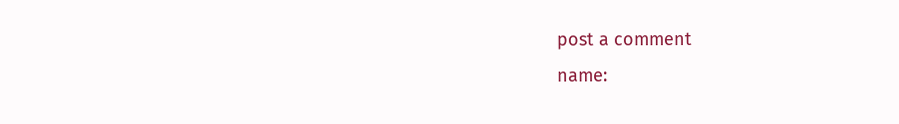post a comment
name: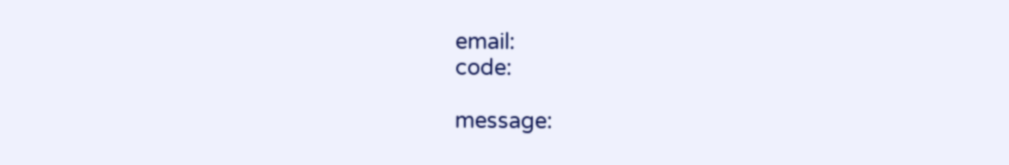email:
code:

message: